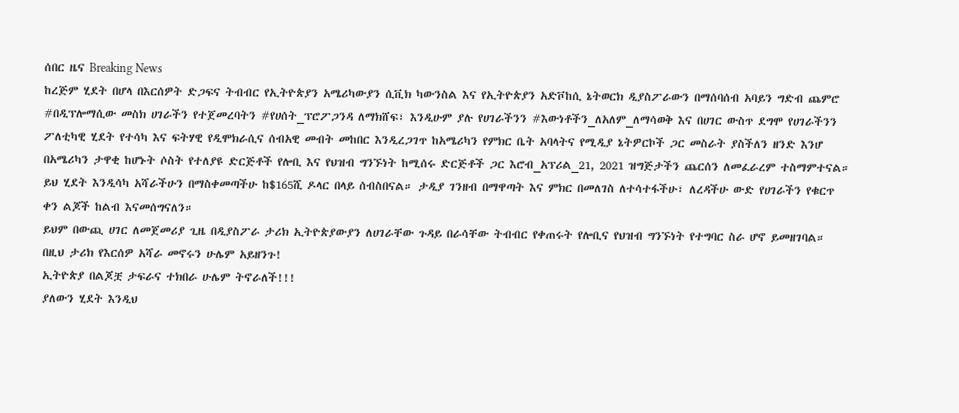ሰበር ዜና Breaking News
ከረጅም ሂደት በሆላ በእርሰዎት ድጋፍና ትብብር የኢትዮጵያን አሜሪካውያን ሲቪክ ካውንስል እና የኢትዮጵያን አድቮከሲ ኔትወርክ ዲያስፖራውን በማሰባሰብ አባይን ግድብ ጨምሮ #በዲፕሎማሲው መስክ ሀገራችን የተጀመረባትን #የሀሰት_ፕሮፖጋንዳ ለማክሸፍ፣ እንዲሁም ያሉ የሀገራችንን #እውነቶችን_ለአለም_ለማሳወቅ እና በሀገር ውስጥ ደግሞ የሀገራችንን ፖለቲካዊ ሂደት የተሳካ እና ፍትሃዊ የዲሞክራሲና ሰብአዊ መብት መከበር እንዲረጋገጥ ከአሜሪካን የምክር ቤት አባላትና የሚዲያ ኔትዎርኮች ጋር መስራት ያስችለን ዘንድ እንሆ በአሜሪካን ታዋቂ ከሆኑት ሶስት የተለያዩ ድርጅቶች የሎቢ እና የህዝብ ግንኙነት ከሚሰሩ ድርጅቶች ጋር እሮብ_አፕሪል_21, 2021 ዝግጅታችን ጨርሰን ለመፈራረም ተስማምተናል።
ይህ ሂደት እንዲሳካ አሻራችሁን በማስቀመጣችሁ ከ$165ሺ ዶላር በላይ ሰብስበናል። ታዲያ ገንዘብ በማዋጣት እና ምክር በመለገስ ለተሳተፋችሁ፣ ለረዳችሁ ውድ የሀገራችን የቁርጥ ቀን ልጆች ከልብ እናመሰግናለን።
ይህም በውጪ ሀገር ለመጀመሪያ ጊዜ በዲያስፖራ ታሪክ ኢትዮጵያውያን ለሀገራቸው ጉዳይ በራሳቸው ትብብር የቀጠሩት የሎቢና የህዝብ ግንኙነት የተግባር ስራ ሆኖ ይመዘገባል።
በዚህ ታሪክ የእርሰዎ አሻራ መኖሩን ሁሌም አይዘንጉ!
ኢትዮጵያ በልጆቿ ታፍራና ተክበራ ሁሌም ትኖራለች!!!
ያለውን ሂደት እንዲህ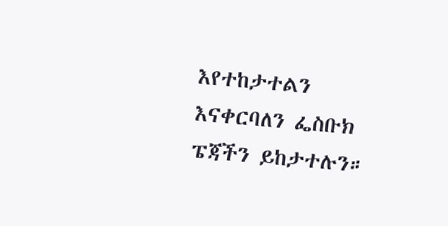እየተከታተልን እናቀርባለን ፌስቡክ ፔጃችን ይከታተሉን።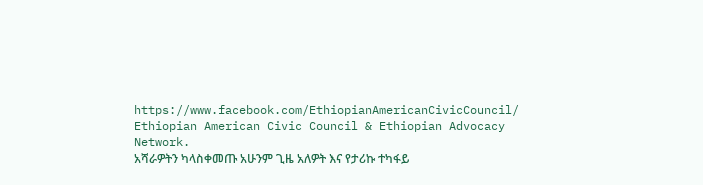https://www.facebook.com/EthiopianAmericanCivicCouncil/
Ethiopian American Civic Council & Ethiopian Advocacy Network.
አሻራዎትን ካላስቀመጡ አሁንም ጊዜ አለዎት እና የታሪኩ ተካፋይ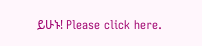ይሁኑ! Please click here.